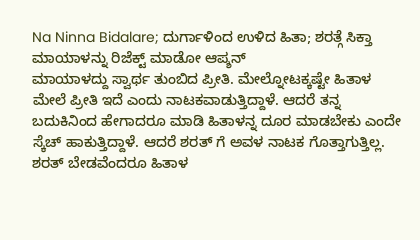Na Ninna Bidalare; ದುರ್ಗಾಳಿಂದ ಉಳಿದ ಹಿತಾ; ಶರತ್ಗೆ ಸಿಕ್ತಾ ಮಾಯಾಳನ್ನು ರಿಜೆಕ್ಟ್ ಮಾಡೋ ಆಪ್ಶನ್
ಮಾಯಾಳದ್ದು ಸ್ವಾರ್ಥ ತುಂಬಿದ ಪ್ರೀತಿ. ಮೇಲ್ನೋಟಕ್ಕಷ್ಟೇ ಹಿತಾಳ ಮೇಲೆ ಪ್ರೀತಿ ಇದೆ ಎಂದು ನಾಟಕವಾಡುತ್ತಿದ್ದಾಳೆ. ಆದರೆ ತನ್ನ ಬದುಕಿನಿಂದ ಹೇಗಾದರೂ ಮಾಡಿ ಹಿತಾಳನ್ನ ದೂರ ಮಾಡಬೇಕು ಎಂದೇ ಸ್ಕೆಚ್ ಹಾಕುತ್ತಿದ್ದಾಳೆ. ಆದರೆ ಶರತ್ ಗೆ ಅವಳ ನಾಟಕ ಗೊತ್ತಾಗುತ್ತಿಲ್ಲ. ಶರತ್ ಬೇಡವೆಂದರೂ ಹಿತಾಳ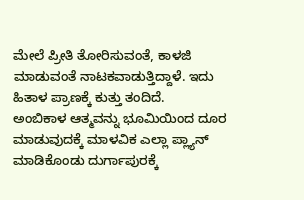ಮೇಲೆ ಪ್ರೀತಿ ತೋರಿಸುವಂತೆ, ಕಾಳಜಿ ಮಾಡುವಂತೆ ನಾಟಕವಾಡುತ್ತಿದ್ದಾಳೆ. ಇದು ಹಿತಾಳ ಪ್ರಾಣಕ್ಕೆ ಕುತ್ತು ತಂದಿದೆ.
ಅಂಬಿಕಾಳ ಆತ್ಮವನ್ನು ಭೂಮಿಯಿಂದ ದೂರ ಮಾಡುವುದಕ್ಕೆ ಮಾಳವಿಕ ಎಲ್ಲಾ ಪ್ಲ್ಯಾನ್ ಮಾಡಿಕೊಂಡು ದುರ್ಗಾಪುರಕ್ಕೆ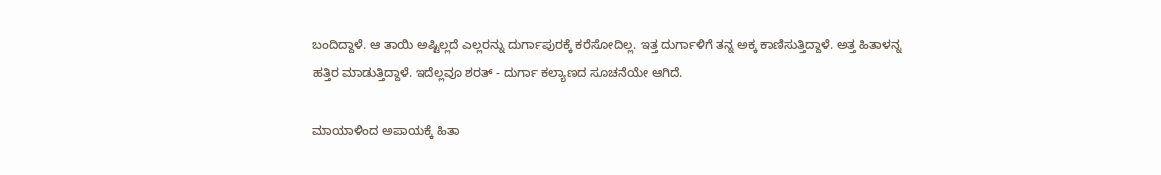ಬಂದಿದ್ದಾಳೆ. ಆ ತಾಯಿ ಅಷ್ಟಿಲ್ಲದೆ ಎಲ್ಲರನ್ನು ದುರ್ಗಾಪುರಕ್ಕೆ ಕರೆಸೋದಿಲ್ಲ. ಇತ್ತ ದುರ್ಗಾಳಿಗೆ ತನ್ನ ಅಕ್ಕ ಕಾಣಿಸುತ್ತಿದ್ದಾಳೆ. ಅತ್ತ ಹಿತಾಳನ್ನ ಹತ್ತಿರ ಮಾಡುತ್ತಿದ್ದಾಳೆ. ಇದೆಲ್ಲವೂ ಶರತ್ - ದುರ್ಗಾ ಕಲ್ಯಾಣದ ಸೂಚನೆಯೇ ಆಗಿದೆ.

ಮಾಯಾಳಿಂದ ಅಪಾಯಕ್ಕೆ ಹಿತಾ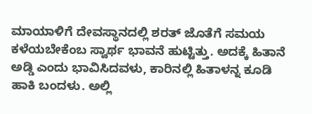ಮಾಯಾಳಿಗೆ ದೇವಸ್ಥಾನದಲ್ಲಿ ಶರತ್ ಜೊತೆಗೆ ಸಮಯ ಕಳೆಯಬೇಕೆಂಬ ಸ್ವಾರ್ಥ ಭಾವನೆ ಹುಟ್ಟಿತ್ತು. ಅದಕ್ಕೆ ಹಿತಾನೆ ಅಡ್ಡಿ ಎಂದು ಭಾವಿಸಿದವಳು, ಕಾರಿನಲ್ಲಿ ಹಿತಾಳನ್ನ ಕೂಡಿ ಹಾಕಿ ಬಂದಳು. ಅಲ್ಲಿ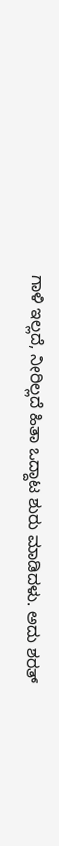ಗಾಳಿ ಇಲ್ಲದೆ, ನೀರಿಲ್ಲದೆ ಹಿತಾ ಒದ್ದಾಟ ಶುರು ಮಾಡಿದಳು. ಅದು ಶರತ್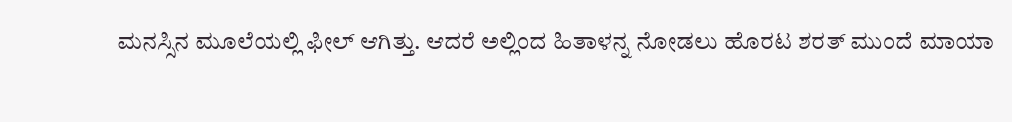ಮನಸ್ಸಿನ ಮೂಲೆಯಲ್ಲಿ ಫೀಲ್ ಆಗಿತ್ತು. ಆದರೆ ಅಲ್ಲಿಂದ ಹಿತಾಳನ್ನ ನೋಡಲು ಹೊರಟ ಶರತ್ ಮುಂದೆ ಮಾಯಾ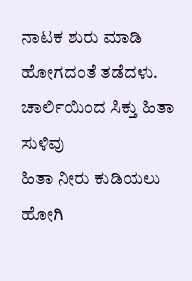ನಾಟಕ ಶುರು ಮಾಡಿ ಹೋಗದಂತೆ ತಡೆದಳು.
ಚಾರ್ಲಿಯಿಂದ ಸಿಕ್ತು ಹಿತಾ ಸುಳಿವು
ಹಿತಾ ನೀರು ಕುಡಿಯಲು ಹೋಗಿ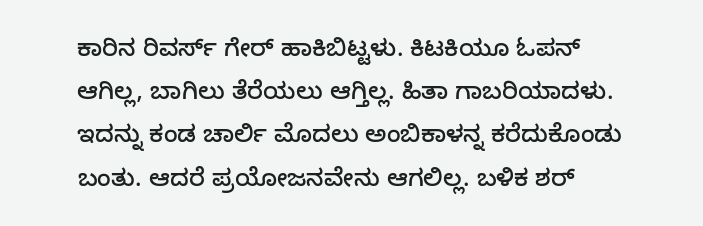ಕಾರಿನ ರಿವರ್ಸ್ ಗೇರ್ ಹಾಕಿಬಿಟ್ಟಳು. ಕಿಟಕಿಯೂ ಓಪನ್ ಆಗಿಲ್ಲ, ಬಾಗಿಲು ತೆರೆಯಲು ಆಗ್ತಿಲ್ಲ. ಹಿತಾ ಗಾಬರಿಯಾದಳು. ಇದನ್ನು ಕಂಡ ಚಾರ್ಲಿ ಮೊದಲು ಅಂಬಿಕಾಳನ್ನ ಕರೆದುಕೊಂಡು ಬಂತು. ಆದರೆ ಪ್ರಯೋಜನವೇನು ಆಗಲಿಲ್ಲ. ಬಳಿಕ ಶರ್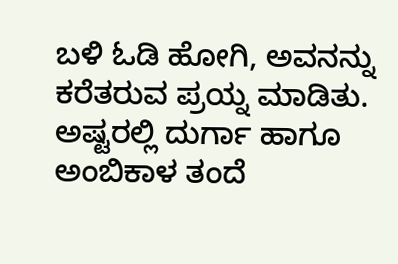ಬಳಿ ಓಡಿ ಹೋಗಿ, ಅವನನ್ನು ಕರೆತರುವ ಪ್ರಯ್ನ ಮಾಡಿತು. ಅಷ್ಟರಲ್ಲಿ ದುರ್ಗಾ ಹಾಗೂ ಅಂಬಿಕಾಳ ತಂದೆ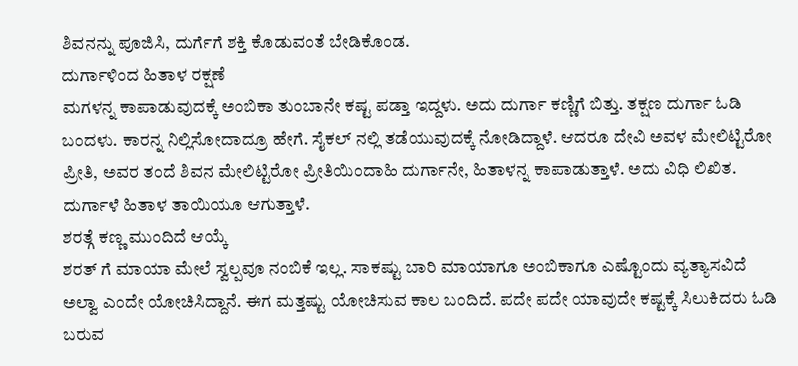ಶಿವನನ್ನು ಪೂಜಿಸಿ, ದುರ್ಗೆಗೆ ಶಕ್ತಿ ಕೊಡುವಂತೆ ಬೇಡಿಕೊಂಡ.
ದುರ್ಗಾಳಿಂದ ಹಿತಾಳ ರಕ್ಷಣೆ
ಮಗಳನ್ನ ಕಾಪಾಡುವುದಕ್ಕೆ ಅಂಬಿಕಾ ತುಂಬಾನೇ ಕಷ್ಟ ಪಡ್ತಾ ಇದ್ದಳು. ಅದು ದುರ್ಗಾ ಕಣ್ಣಿಗೆ ಬಿತ್ತು. ತಕ್ಷಣ ದುರ್ಗಾ ಓಡಿ ಬಂದಳು. ಕಾರನ್ನ ನಿಲ್ಲಿಸೋದಾದ್ರೂ ಹೇಗೆ. ಸೈಕಲ್ ನಲ್ಲಿ ತಡೆಯುವುದಕ್ಕೆ ನೋಡಿದ್ದಾಳೆ. ಆದರೂ ದೇವಿ ಅವಳ ಮೇಲಿಟ್ಟಿರೋ ಪ್ರೀತಿ, ಅವರ ತಂದೆ ಶಿವನ ಮೇಲಿಟ್ಟಿರೋ ಪ್ರೀತಿಯಿಂದಾಹಿ ದುರ್ಗಾನೇ, ಹಿತಾಳನ್ನ ಕಾಪಾಡುತ್ತಾಳೆ. ಅದು ವಿಧಿ ಲಿಖಿತ. ದುರ್ಗಾಳೆ ಹಿತಾಳ ತಾಯಿಯೂ ಆಗುತ್ತಾಳೆ.
ಶರತ್ಗೆ ಕಣ್ಣ ಮುಂದಿದೆ ಆಯ್ಕೆ
ಶರತ್ ಗೆ ಮಾಯಾ ಮೇಲೆ ಸ್ವಲ್ಪವೂ ನಂಬಿಕೆ ಇಲ್ಲ. ಸಾಕಷ್ಟು ಬಾರಿ ಮಾಯಾಗೂ ಅಂಬಿಕಾಗೂ ಎಷ್ಟೊಂದು ವ್ಯತ್ಯಾಸವಿದೆ ಅಲ್ವಾ ಎಂದೇ ಯೋಚಿಸಿದ್ದಾನೆ. ಈಗ ಮತ್ತಷ್ಟು ಯೋಚಿಸುವ ಕಾಲ ಬಂದಿದೆ. ಪದೇ ಪದೇ ಯಾವುದೇ ಕಷ್ಟಕ್ಕೆ ಸಿಲುಕಿದರು ಓಡಿ ಬರುವ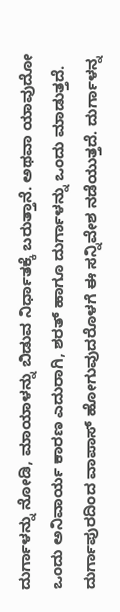ದುರ್ಗಾಳನ್ನು ನೋಡಿ, ಮಾಯಾಳನ್ನು ಬಿಡುವ ನಿರ್ಧಾತಕ್ಕೆ ಬರುತ್ತಾನೆ. ಅಥವಾ ಯಾವುದೋ ಒಂದು ಅನಿವಾರ್ಯ ಕಾರಣ ಎದುರಾಗಿ, ಶರತ್ ಹಾಗೂ ದುರ್ಗಾಳನ್ನು ಒಂದು ಮಾಡುತ್ತದೆ. ದುರ್ಗಾಪುರದಿಂದ ವಾಪಾಸ್ ಹೋಗುವುದರೊಳಗೆ ಈ ಸನ್ನಿವೇಶ ನಡೆಯುತ್ತದೆ. ದುರ್ಗಾಳನ್ನ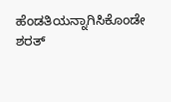ಹೆಂಡತಿಯನ್ನಾಗಿಸಿಕೊಂಡೇ ಶರತ್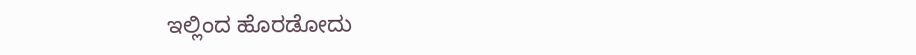ಇಲ್ಲಿಂದ ಹೊರಡೋದು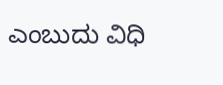ಎಂಬುದು ವಿಧಿ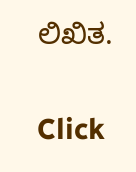ಲಿಖಿತ.


Click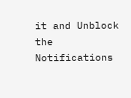it and Unblock the Notifications